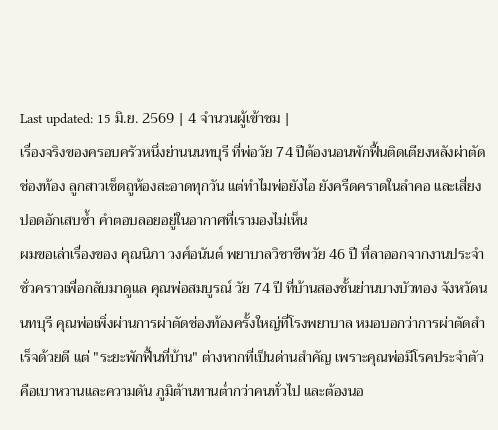Last updated: 15 มิ.ย. 2569 | 4 จำนวนผู้เข้าชม |
เรื่องจริงของครอบครัวหนึ่งย่านนนทบุรี ที่พ่อวัย 74 ปีต้องนอนพักฟื้นติดเตียงหลังผ่าตัดช่องท้อง ลูกสาวเช็ดถูห้องสะอาดทุกวัน แต่ทำไมพ่อยังไอ ยังครืดคราดในลำคอ และเสี่ยงปอดอักเสบซ้ำ คำตอบลอยอยู่ในอากาศที่เรามองไม่เห็น
ผมขอเล่าเรื่องของ คุณนิภา วงศ์อนันต์ พยาบาลวิชาชีพวัย 46 ปี ที่ลาออกจากงานประจำชั่วคราวเพื่อกลับมาดูแล คุณพ่อสมบูรณ์ วัย 74 ปี ที่บ้านสองชั้นย่านบางบัวทอง จังหวัดนนทบุรี คุณพ่อเพิ่งผ่านการผ่าตัดช่องท้องครั้งใหญ่ที่โรงพยาบาล หมอบอกว่าการผ่าตัดสำเร็จด้วยดี แต่ "ระยะพักฟื้นที่บ้าน" ต่างหากที่เป็นด่านสำคัญ เพราะคุณพ่อมีโรคประจำตัวคือเบาหวานและความดัน ภูมิต้านทานต่ำกว่าคนทั่วไป และต้องนอ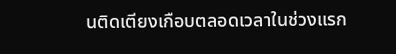นติดเตียงเกือบตลอดเวลาในช่วงแรก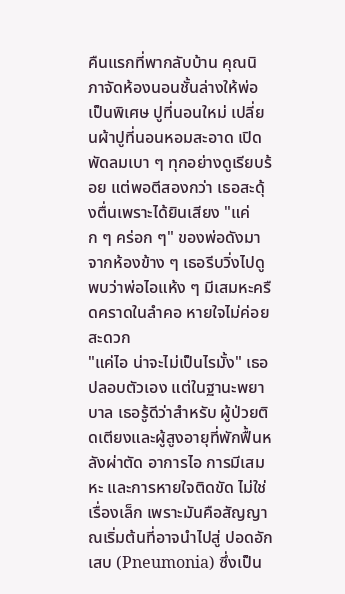คืนแรกที่พากลับบ้าน คุณนิภาจัดห้องนอนชั้นล่างให้พ่อเป็นพิเศษ ปูที่นอนใหม่ เปลี่ยนผ้าปูที่นอนหอมสะอาด เปิดพัดลมเบา ๆ ทุกอย่างดูเรียบร้อย แต่พอตีสองกว่า เธอสะดุ้งตื่นเพราะได้ยินเสียง "แค่ก ๆ คร่อก ๆ" ของพ่อดังมาจากห้องข้าง ๆ เธอรีบวิ่งไปดู พบว่าพ่อไอแห้ง ๆ มีเสมหะครืดคราดในลำคอ หายใจไม่ค่อยสะดวก
"แค่ไอ น่าจะไม่เป็นไรมั้ง" เธอปลอบตัวเอง แต่ในฐานะพยาบาล เธอรู้ดีว่าสำหรับ ผู้ป่วยติดเตียงและผู้สูงอายุที่พักฟื้นหลังผ่าตัด อาการไอ การมีเสมหะ และการหายใจติดขัด ไม่ใช่เรื่องเล็ก เพราะมันคือสัญญาณเริ่มต้นที่อาจนำไปสู่ ปอดอักเสบ (Pneumonia) ซึ่งเป็น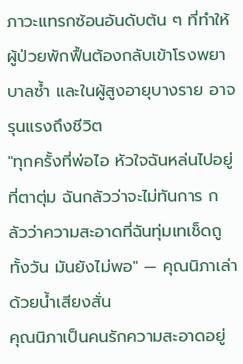ภาวะแทรกซ้อนอันดับต้น ๆ ที่ทำให้ผู้ป่วยพักฟื้นต้องกลับเข้าโรงพยาบาลซ้ำ และในผู้สูงอายุบางราย อาจรุนแรงถึงชีวิต
"ทุกครั้งที่พ่อไอ หัวใจฉันหล่นไปอยู่ที่ตาตุ่ม ฉันกลัวว่าจะไม่ทันการ กลัวว่าความสะอาดที่ฉันทุ่มเทเช็ดถูทั้งวัน มันยังไม่พอ" — คุณนิภาเล่าด้วยน้ำเสียงสั่น
คุณนิภาเป็นคนรักความสะอาดอยู่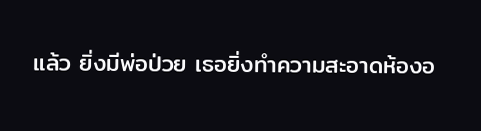แล้ว ยิ่งมีพ่อป่วย เธอยิ่งทำความสะอาดห้องอ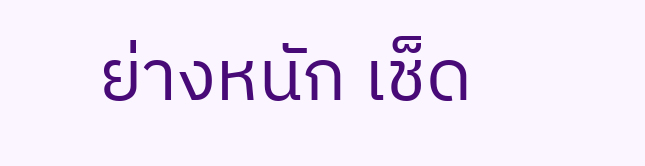ย่างหนัก เช็ด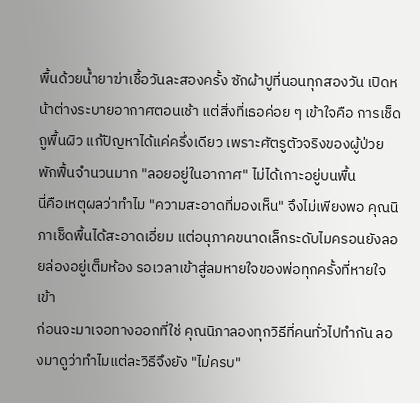พื้นด้วยน้ำยาฆ่าเชื้อวันละสองครั้ง ซักผ้าปูที่นอนทุกสองวัน เปิดหน้าต่างระบายอากาศตอนเช้า แต่สิ่งที่เธอค่อย ๆ เข้าใจคือ การเช็ดถูพื้นผิว แก้ปัญหาได้แค่ครึ่งเดียว เพราะศัตรูตัวจริงของผู้ป่วยพักฟื้นจำนวนมาก "ลอยอยู่ในอากาศ" ไม่ได้เกาะอยู่บนพื้น
นี่คือเหตุผลว่าทำไม "ความสะอาดที่มองเห็น" จึงไม่เพียงพอ คุณนิภาเช็ดพื้นได้สะอาดเอี่ยม แต่อนุภาคขนาดเล็กระดับไมครอนยังลอยล่องอยู่เต็มห้อง รอเวลาเข้าสู่ลมหายใจของพ่อทุกครั้งที่หายใจเข้า
ก่อนจะมาเจอทางออกที่ใช่ คุณนิภาลองทุกวิธีที่คนทั่วไปทำกัน ลองมาดูว่าทำไมแต่ละวิธีจึงยัง "ไม่ครบ"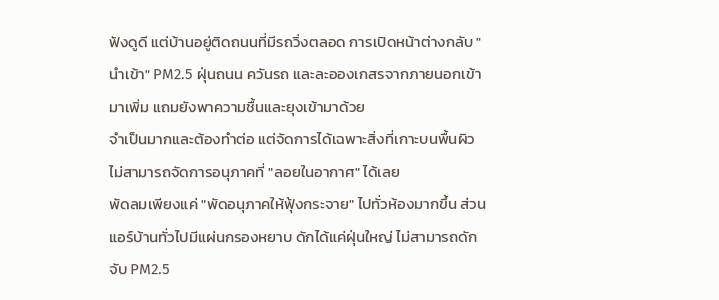ฟังดูดี แต่บ้านอยู่ติดถนนที่มีรถวิ่งตลอด การเปิดหน้าต่างกลับ "นำเข้า" PM2.5 ฝุ่นถนน ควันรถ และละอองเกสรจากภายนอกเข้ามาเพิ่ม แถมยังพาความชื้นและยุงเข้ามาด้วย
จำเป็นมากและต้องทำต่อ แต่จัดการได้เฉพาะสิ่งที่เกาะบนพื้นผิว ไม่สามารถจัดการอนุภาคที่ "ลอยในอากาศ" ได้เลย
พัดลมเพียงแค่ "พัดอนุภาคให้ฟุ้งกระจาย" ไปทั่วห้องมากขึ้น ส่วนแอร์บ้านทั่วไปมีแผ่นกรองหยาบ ดักได้แค่ฝุ่นใหญ่ ไม่สามารถดักจับ PM2.5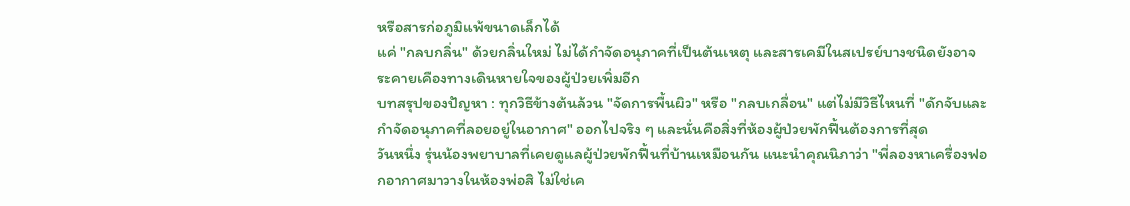หรือสารก่อภูมิแพ้ขนาดเล็กได้
แค่ "กลบกลิ่น" ด้วยกลิ่นใหม่ ไม่ได้กำจัดอนุภาคที่เป็นต้นเหตุ และสารเคมีในสเปรย์บางชนิดยังอาจระคายเคืองทางเดินหายใจของผู้ป่วยเพิ่มอีก
บทสรุปของปัญหา : ทุกวิธีข้างต้นล้วน "จัดการพื้นผิว" หรือ "กลบเกลื่อน" แต่ไม่มีวิธีไหนที่ "ดักจับและกำจัดอนุภาคที่ลอยอยู่ในอากาศ" ออกไปจริง ๆ และนั่นคือสิ่งที่ห้องผู้ป่วยพักฟื้นต้องการที่สุด
วันหนึ่ง รุ่นน้องพยาบาลที่เคยดูแลผู้ป่วยพักฟื้นที่บ้านเหมือนกัน แนะนำคุณนิภาว่า "พี่ลองหาเครื่องฟอกอากาศมาวางในห้องพ่อสิ ไม่ใช่เค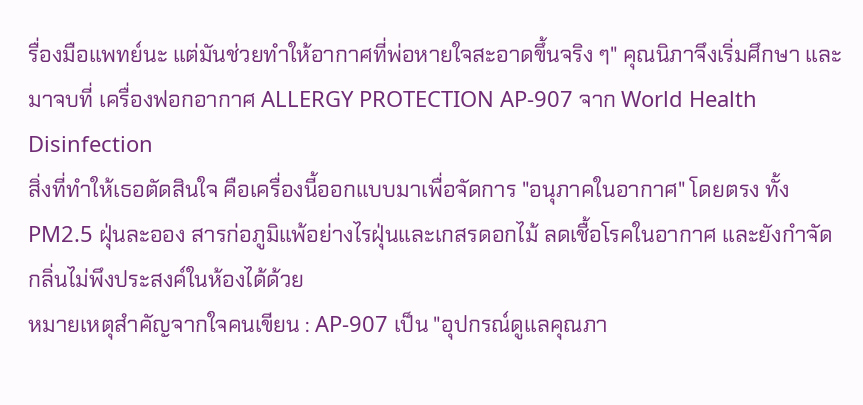รื่องมือแพทย์นะ แต่มันช่วยทำให้อากาศที่พ่อหายใจสะอาดขึ้นจริง ๆ" คุณนิภาจึงเริ่มศึกษา และมาจบที่ เครื่องฟอกอากาศ ALLERGY PROTECTION AP-907 จาก World Health Disinfection
สิ่งที่ทำให้เธอตัดสินใจ คือเครื่องนี้ออกแบบมาเพื่อจัดการ "อนุภาคในอากาศ" โดยตรง ทั้ง PM2.5 ฝุ่นละออง สารก่อภูมิแพ้อย่างไรฝุ่นและเกสรดอกไม้ ลดเชื้อโรคในอากาศ และยังกำจัดกลิ่นไม่พึงประสงค์ในห้องได้ด้วย
หมายเหตุสำคัญจากใจคนเขียน : AP-907 เป็น "อุปกรณ์ดูแลคุณภา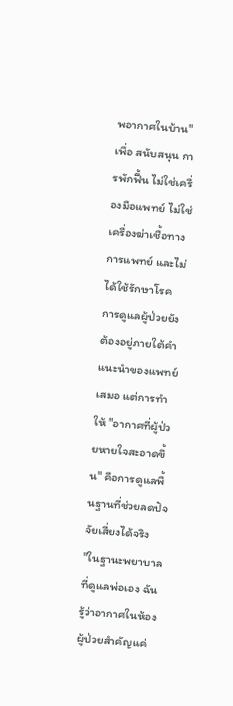พอากาศในบ้าน" เพื่อ สนับสนุน การพักฟื้น ไม่ใช่เครื่องมือแพทย์ ไม่ใช่เครื่องฆ่าเชื้อทางการแพทย์ และไม่ได้ใช้รักษาโรค การดูแลผู้ป่วยยังต้องอยู่ภายใต้คำแนะนำของแพทย์เสมอ แต่การทำให้ "อากาศที่ผู้ป่วยหายใจสะอาดขึ้น" คือการดูแลพื้นฐานที่ช่วยลดปัจจัยเสี่ยงได้จริง
"ในฐานะพยาบาลที่ดูแลพ่อเอง ฉันรู้ว่าอากาศในห้องผู้ป่วยสำคัญแค่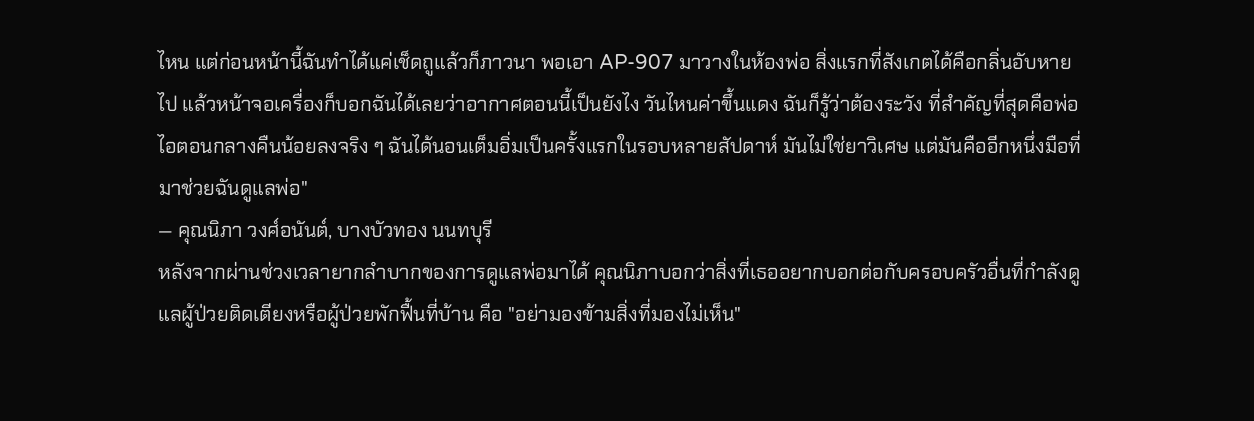ไหน แต่ก่อนหน้านี้ฉันทำได้แค่เช็ดถูแล้วก็ภาวนา พอเอา AP-907 มาวางในห้องพ่อ สิ่งแรกที่สังเกตได้คือกลิ่นอับหายไป แล้วหน้าจอเครื่องก็บอกฉันได้เลยว่าอากาศตอนนี้เป็นยังไง วันไหนค่าขึ้นแดง ฉันก็รู้ว่าต้องระวัง ที่สำคัญที่สุดคือพ่อไอตอนกลางคืนน้อยลงจริง ๆ ฉันได้นอนเต็มอิ่มเป็นครั้งแรกในรอบหลายสัปดาห์ มันไม่ใช่ยาวิเศษ แต่มันคืออีกหนึ่งมือที่มาช่วยฉันดูแลพ่อ"
— คุณนิภา วงศ์อนันต์, บางบัวทอง นนทบุรี
หลังจากผ่านช่วงเวลายากลำบากของการดูแลพ่อมาได้ คุณนิภาบอกว่าสิ่งที่เธออยากบอกต่อกับครอบครัวอื่นที่กำลังดูแลผู้ป่วยติดเตียงหรือผู้ป่วยพักฟื้นที่บ้าน คือ "อย่ามองข้ามสิ่งที่มองไม่เห็น"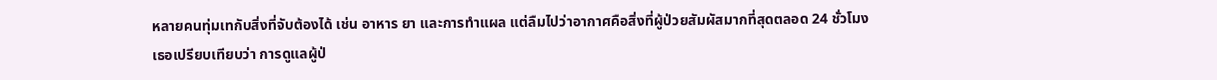หลายคนทุ่มเทกับสิ่งที่จับต้องได้ เช่น อาหาร ยา และการทำแผล แต่ลืมไปว่าอากาศคือสิ่งที่ผู้ป่วยสัมผัสมากที่สุดตลอด 24 ชั่วโมง
เธอเปรียบเทียบว่า การดูแลผู้ป่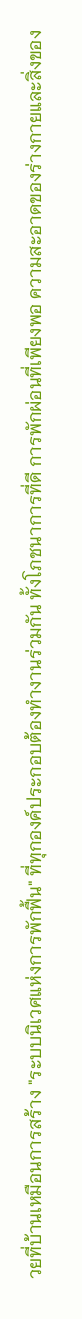วยที่บ้านเหมือนการสร้าง "ระบบนิเวศแห่งการพักฟื้น" ที่ทุกองค์ประกอบต้องทำงานร่วมกัน ทั้งโภชนาการที่ดี การพักผ่อนที่เพียงพอ ความสะอาดของร่างกายและสิ่งของ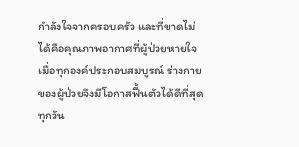กำลังใจจากครอบครัว และที่ขาดไม่ได้คือคุณภาพอากาศที่ผู้ป่วยหายใจ เมื่อทุกองค์ประกอบสมบูรณ์ ร่างกายของผู้ป่วยจึงมีโอกาสฟื้นตัวได้ดีที่สุด
ทุกวัน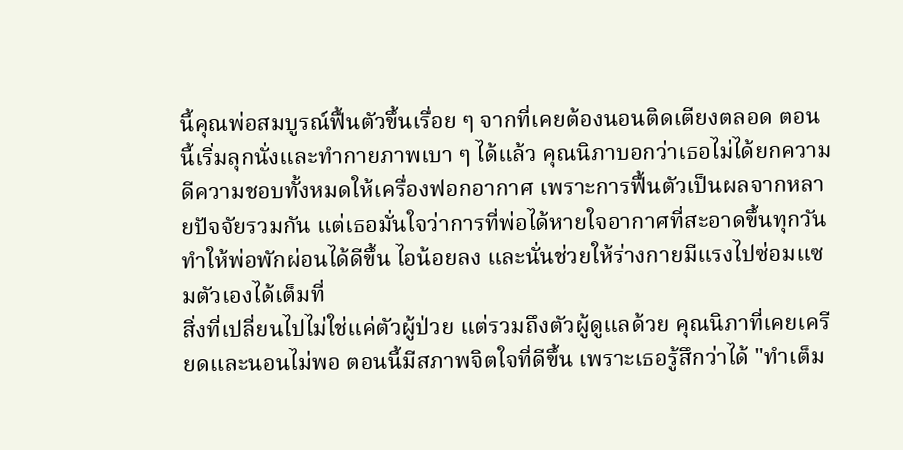นี้คุณพ่อสมบูรณ์ฟื้นตัวขึ้นเรื่อย ๆ จากที่เคยต้องนอนติดเตียงตลอด ตอนนี้เริ่มลุกนั่งและทำกายภาพเบา ๆ ได้แล้ว คุณนิภาบอกว่าเธอไม่ได้ยกความดีความชอบทั้งหมดให้เครื่องฟอกอากาศ เพราะการฟื้นตัวเป็นผลจากหลายปัจจัยรวมกัน แต่เธอมั่นใจว่าการที่พ่อได้หายใจอากาศที่สะอาดขึ้นทุกวัน ทำให้พ่อพักผ่อนได้ดีขึ้น ไอน้อยลง และนั่นช่วยให้ร่างกายมีแรงไปซ่อมแซมตัวเองได้เต็มที่
สิ่งที่เปลี่ยนไปไม่ใช่แค่ตัวผู้ป่วย แต่รวมถึงตัวผู้ดูแลด้วย คุณนิภาที่เคยเครียดและนอนไม่พอ ตอนนี้มีสภาพจิตใจที่ดีขึ้น เพราะเธอรู้สึกว่าได้ "ทำเต็ม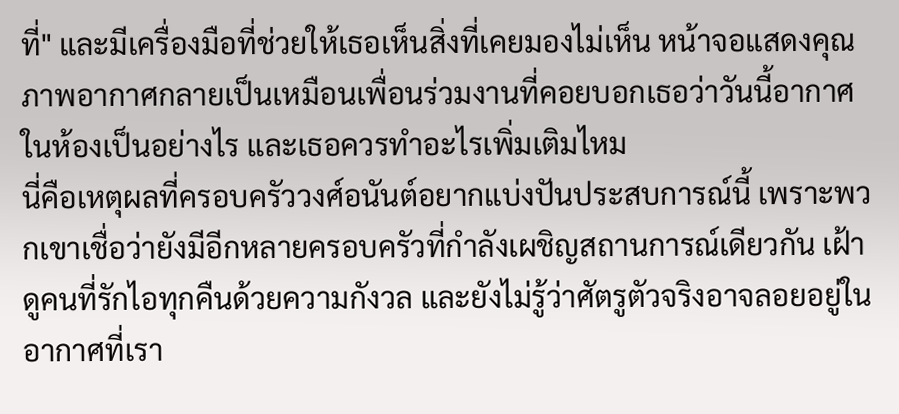ที่" และมีเครื่องมือที่ช่วยให้เธอเห็นสิ่งที่เคยมองไม่เห็น หน้าจอแสดงคุณภาพอากาศกลายเป็นเหมือนเพื่อนร่วมงานที่คอยบอกเธอว่าวันนี้อากาศในห้องเป็นอย่างไร และเธอควรทำอะไรเพิ่มเติมไหม
นี่คือเหตุผลที่ครอบครัววงศ์อนันต์อยากแบ่งปันประสบการณ์นี้ เพราะพวกเขาเชื่อว่ายังมีอีกหลายครอบครัวที่กำลังเผชิญสถานการณ์เดียวกัน เฝ้าดูคนที่รักไอทุกคืนด้วยความกังวล และยังไม่รู้ว่าศัตรูตัวจริงอาจลอยอยู่ในอากาศที่เรา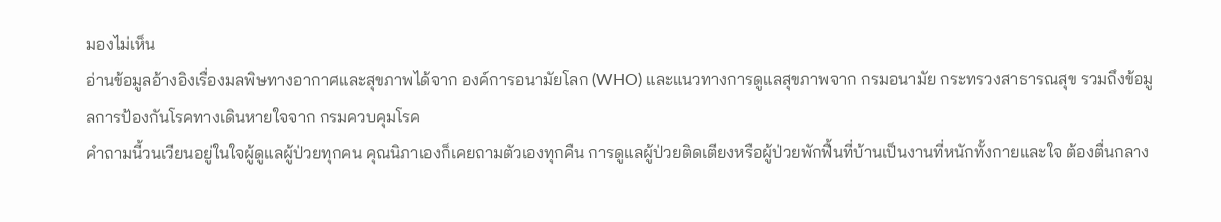มองไม่เห็น
อ่านข้อมูลอ้างอิงเรื่องมลพิษทางอากาศและสุขภาพได้จาก องค์การอนามัยโลก (WHO) และแนวทางการดูแลสุขภาพจาก กรมอนามัย กระทรวงสาธารณสุข รวมถึงข้อมูลการป้องกันโรคทางเดินหายใจจาก กรมควบคุมโรค
คำถามนี้วนเวียนอยู่ในใจผู้ดูแลผู้ป่วยทุกคน คุณนิภาเองก็เคยถามตัวเองทุกคืน การดูแลผู้ป่วยติดเตียงหรือผู้ป่วยพักฟื้นที่บ้านเป็นงานที่หนักทั้งกายและใจ ต้องตื่นกลาง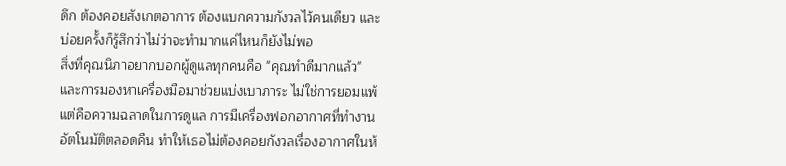ดึก ต้องคอยสังเกตอาการ ต้องแบกความกังวลไว้คนเดียว และบ่อยครั้งก็รู้สึกว่าไม่ว่าจะทำมากแค่ไหนก็ยังไม่พอ
สิ่งที่คุณนิภาอยากบอกผู้ดูแลทุกคนคือ "คุณทำดีมากแล้ว" และการมองหาเครื่องมือมาช่วยแบ่งเบาภาระ ไม่ใช่การยอมแพ้ แต่คือความฉลาดในการดูแล การมีเครื่องฟอกอากาศที่ทำงานอัตโนมัติตลอดคืน ทำให้เธอไม่ต้องคอยกังวลเรื่องอากาศในห้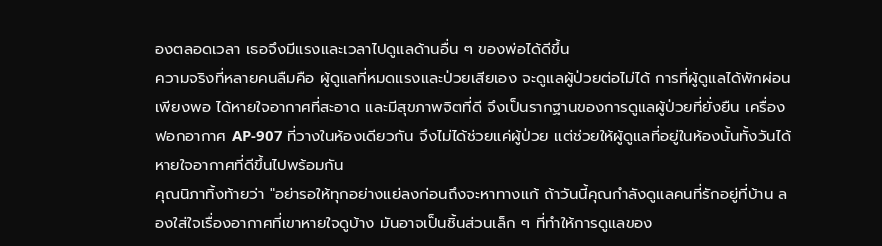องตลอดเวลา เธอจึงมีแรงและเวลาไปดูแลด้านอื่น ๆ ของพ่อได้ดีขึ้น
ความจริงที่หลายคนลืมคือ ผู้ดูแลที่หมดแรงและป่วยเสียเอง จะดูแลผู้ป่วยต่อไม่ได้ การที่ผู้ดูแลได้พักผ่อนเพียงพอ ได้หายใจอากาศที่สะอาด และมีสุขภาพจิตที่ดี จึงเป็นรากฐานของการดูแลผู้ป่วยที่ยั่งยืน เครื่องฟอกอากาศ AP-907 ที่วางในห้องเดียวกัน จึงไม่ได้ช่วยแค่ผู้ป่วย แต่ช่วยให้ผู้ดูแลที่อยู่ในห้องนั้นทั้งวันได้หายใจอากาศที่ดีขึ้นไปพร้อมกัน
คุณนิภาทิ้งท้ายว่า "อย่ารอให้ทุกอย่างแย่ลงก่อนถึงจะหาทางแก้ ถ้าวันนี้คุณกำลังดูแลคนที่รักอยู่ที่บ้าน ลองใส่ใจเรื่องอากาศที่เขาหายใจดูบ้าง มันอาจเป็นชิ้นส่วนเล็ก ๆ ที่ทำให้การดูแลของ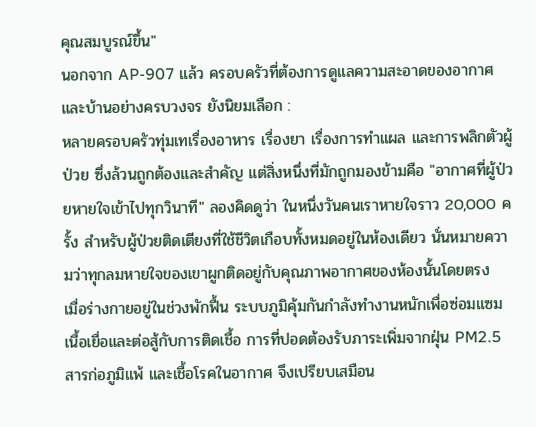คุณสมบูรณ์ขึ้น"
นอกจาก AP-907 แล้ว ครอบครัวที่ต้องการดูแลความสะอาดของอากาศและบ้านอย่างครบวงจร ยังนิยมเลือก :
หลายครอบครัวทุ่มเทเรื่องอาหาร เรื่องยา เรื่องการทำแผล และการพลิกตัวผู้ป่วย ซึ่งล้วนถูกต้องและสำคัญ แต่สิ่งหนึ่งที่มักถูกมองข้ามคือ "อากาศที่ผู้ป่วยหายใจเข้าไปทุกวินาที" ลองคิดดูว่า ในหนึ่งวันคนเราหายใจราว 20,000 ครั้ง สำหรับผู้ป่วยติดเตียงที่ใช้ชีวิตเกือบทั้งหมดอยู่ในห้องเดียว นั่นหมายความว่าทุกลมหายใจของเขาผูกติดอยู่กับคุณภาพอากาศของห้องนั้นโดยตรง
เมื่อร่างกายอยู่ในช่วงพักฟื้น ระบบภูมิคุ้มกันกำลังทำงานหนักเพื่อซ่อมแซมเนื้อเยื่อและต่อสู้กับการติดเชื้อ การที่ปอดต้องรับภาระเพิ่มจากฝุ่น PM2.5 สารก่อภูมิแพ้ และเชื้อโรคในอากาศ จึงเปรียบเสมือน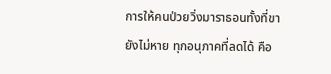การให้คนป่วยวิ่งมาราธอนทั้งที่ขายังไม่หาย ทุกอนุภาคที่ลดได้ คือ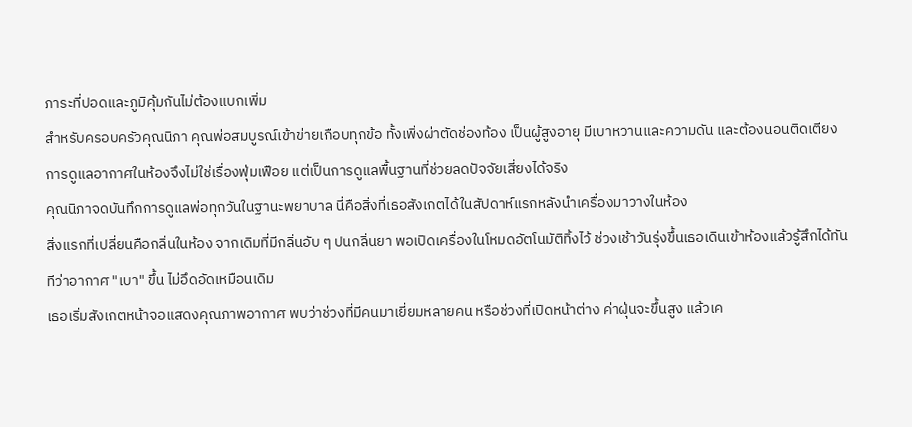ภาระที่ปอดและภูมิคุ้มกันไม่ต้องแบกเพิ่ม
สำหรับครอบครัวคุณนิภา คุณพ่อสมบูรณ์เข้าข่ายเกือบทุกข้อ ทั้งเพิ่งผ่าตัดช่องท้อง เป็นผู้สูงอายุ มีเบาหวานและความดัน และต้องนอนติดเตียง การดูแลอากาศในห้องจึงไม่ใช่เรื่องฟุ่มเฟือย แต่เป็นการดูแลพื้นฐานที่ช่วยลดปัจจัยเสี่ยงได้จริง
คุณนิภาจดบันทึกการดูแลพ่อทุกวันในฐานะพยาบาล นี่คือสิ่งที่เธอสังเกตได้ในสัปดาห์แรกหลังนำเครื่องมาวางในห้อง
สิ่งแรกที่เปลี่ยนคือกลิ่นในห้อง จากเดิมที่มีกลิ่นอับ ๆ ปนกลิ่นยา พอเปิดเครื่องในโหมดอัตโนมัติทิ้งไว้ ช่วงเช้าวันรุ่งขึ้นเธอเดินเข้าห้องแล้วรู้สึกได้ทันทีว่าอากาศ "เบา" ขึ้น ไม่อึดอัดเหมือนเดิม
เธอเริ่มสังเกตหน้าจอแสดงคุณภาพอากาศ พบว่าช่วงที่มีคนมาเยี่ยมหลายคน หรือช่วงที่เปิดหน้าต่าง ค่าฝุ่นจะขึ้นสูง แล้วเค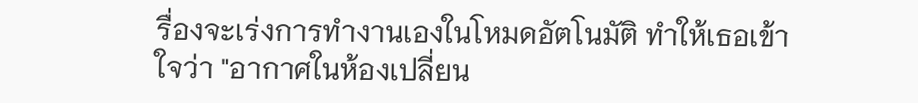รื่องจะเร่งการทำงานเองในโหมดอัตโนมัติ ทำให้เธอเข้าใจว่า "อากาศในห้องเปลี่ยน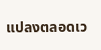แปลงตลอดเว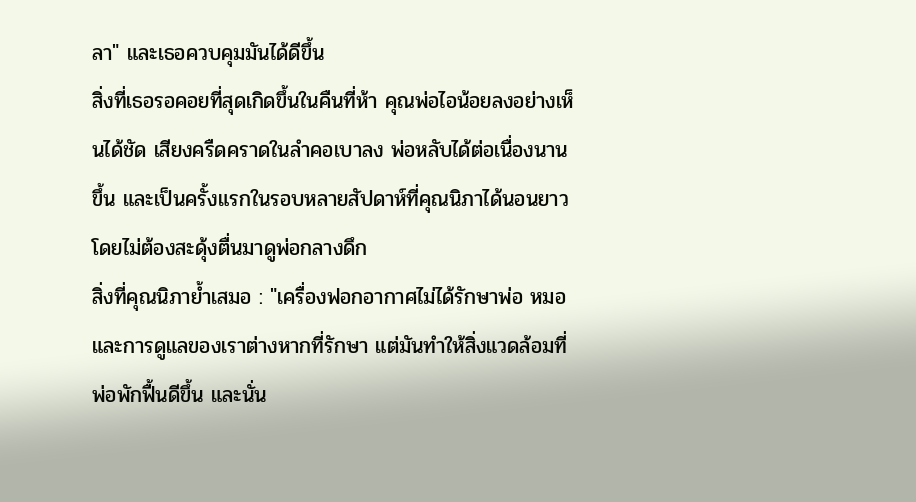ลา" และเธอควบคุมมันได้ดีขึ้น
สิ่งที่เธอรอคอยที่สุดเกิดขึ้นในคืนที่ห้า คุณพ่อไอน้อยลงอย่างเห็นได้ชัด เสียงครืดคราดในลำคอเบาลง พ่อหลับได้ต่อเนื่องนานขึ้น และเป็นครั้งแรกในรอบหลายสัปดาห์ที่คุณนิภาได้นอนยาวโดยไม่ต้องสะดุ้งตื่นมาดูพ่อกลางดึก
สิ่งที่คุณนิภาย้ำเสมอ : "เครื่องฟอกอากาศไม่ได้รักษาพ่อ หมอและการดูแลของเราต่างหากที่รักษา แต่มันทำให้สิ่งแวดล้อมที่พ่อพักฟื้นดีขึ้น และนั่น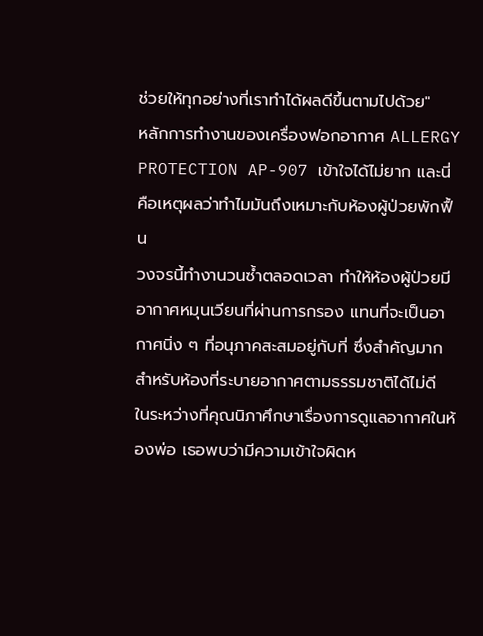ช่วยให้ทุกอย่างที่เราทำได้ผลดีขึ้นตามไปด้วย"
หลักการทำงานของเครื่องฟอกอากาศ ALLERGY PROTECTION AP-907 เข้าใจได้ไม่ยาก และนี่คือเหตุผลว่าทำไมมันถึงเหมาะกับห้องผู้ป่วยพักฟื้น
วงจรนี้ทำงานวนซ้ำตลอดเวลา ทำให้ห้องผู้ป่วยมีอากาศหมุนเวียนที่ผ่านการกรอง แทนที่จะเป็นอากาศนิ่ง ๆ ที่อนุภาคสะสมอยู่กับที่ ซึ่งสำคัญมากสำหรับห้องที่ระบายอากาศตามธรรมชาติได้ไม่ดี
ในระหว่างที่คุณนิภาศึกษาเรื่องการดูแลอากาศในห้องพ่อ เธอพบว่ามีความเข้าใจผิดห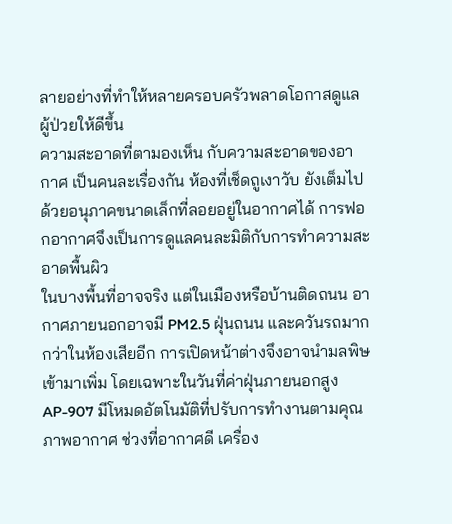ลายอย่างที่ทำให้หลายครอบครัวพลาดโอกาสดูแลผู้ป่วยให้ดีขึ้น
ความสะอาดที่ตามองเห็น กับความสะอาดของอากาศ เป็นคนละเรื่องกัน ห้องที่เช็ดถูเงาวับ ยังเต็มไปด้วยอนุภาคขนาดเล็กที่ลอยอยู่ในอากาศได้ การฟอกอากาศจึงเป็นการดูแลคนละมิติกับการทำความสะอาดพื้นผิว
ในบางพื้นที่อาจจริง แต่ในเมืองหรือบ้านติดถนน อากาศภายนอกอาจมี PM2.5 ฝุ่นถนน และควันรถมากกว่าในห้องเสียอีก การเปิดหน้าต่างจึงอาจนำมลพิษเข้ามาเพิ่ม โดยเฉพาะในวันที่ค่าฝุ่นภายนอกสูง
AP-907 มีโหมดอัตโนมัติที่ปรับการทำงานตามคุณภาพอากาศ ช่วงที่อากาศดี เครื่อง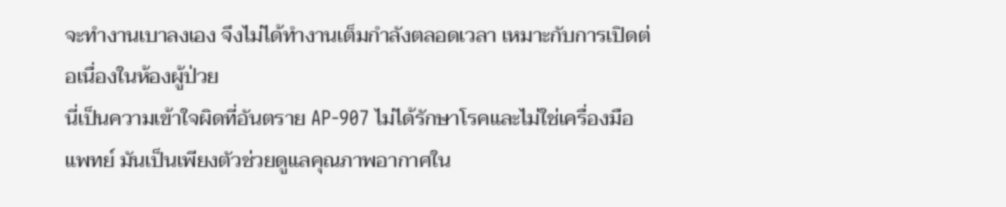จะทำงานเบาลงเอง จึงไม่ได้ทำงานเต็มกำลังตลอดเวลา เหมาะกับการเปิดต่อเนื่องในห้องผู้ป่วย
นี่เป็นความเข้าใจผิดที่อันตราย AP-907 ไม่ได้รักษาโรคและไม่ใช่เครื่องมือแพทย์ มันเป็นเพียงตัวช่วยดูแลคุณภาพอากาศใน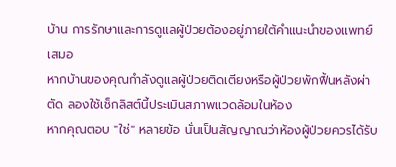บ้าน การรักษาและการดูแลผู้ป่วยต้องอยู่ภายใต้คำแนะนำของแพทย์เสมอ
หากบ้านของคุณกำลังดูแลผู้ป่วยติดเตียงหรือผู้ป่วยพักฟื้นหลังผ่าตัด ลองใช้เช็กลิสต์นี้ประเมินสภาพแวดล้อมในห้อง
หากคุณตอบ "ใช่" หลายข้อ นั่นเป็นสัญญาณว่าห้องผู้ป่วยควรได้รับ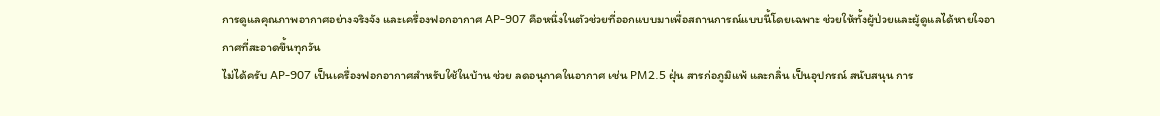การดูแลคุณภาพอากาศอย่างจริงจัง และเครื่องฟอกอากาศ AP-907 คือหนึ่งในตัวช่วยที่ออกแบบมาเพื่อสถานการณ์แบบนี้โดยเฉพาะ ช่วยให้ทั้งผู้ป่วยและผู้ดูแลได้หายใจอากาศที่สะอาดขึ้นทุกวัน
ไม่ได้ครับ AP-907 เป็นเครื่องฟอกอากาศสำหรับใช้ในบ้าน ช่วย ลดอนุภาคในอากาศ เช่น PM2.5 ฝุ่น สารก่อภูมิแพ้ และกลิ่น เป็นอุปกรณ์ สนับสนุน การ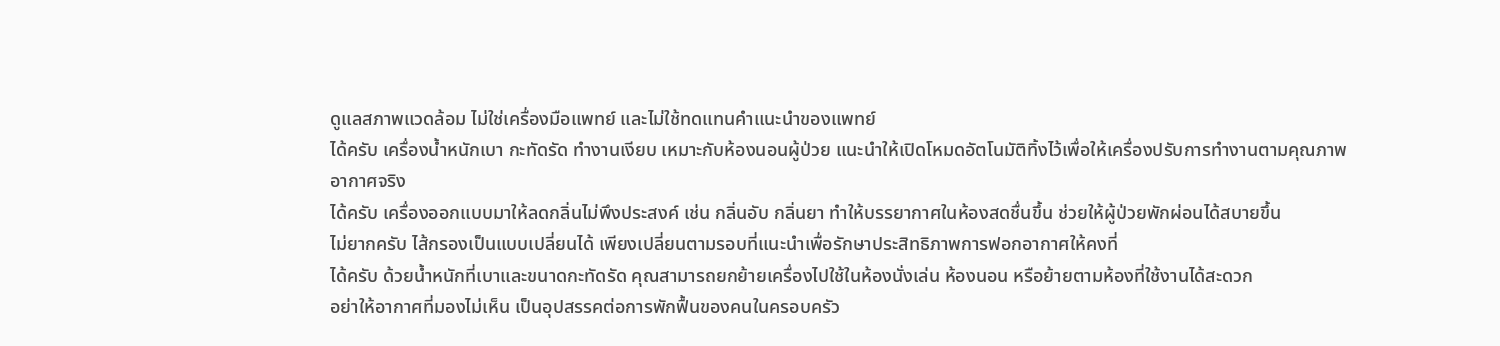ดูแลสภาพแวดล้อม ไม่ใช่เครื่องมือแพทย์ และไม่ใช้ทดแทนคำแนะนำของแพทย์
ได้ครับ เครื่องน้ำหนักเบา กะทัดรัด ทำงานเงียบ เหมาะกับห้องนอนผู้ป่วย แนะนำให้เปิดโหมดอัตโนมัติทิ้งไว้เพื่อให้เครื่องปรับการทำงานตามคุณภาพอากาศจริง
ได้ครับ เครื่องออกแบบมาให้ลดกลิ่นไม่พึงประสงค์ เช่น กลิ่นอับ กลิ่นยา ทำให้บรรยากาศในห้องสดชื่นขึ้น ช่วยให้ผู้ป่วยพักผ่อนได้สบายขึ้น
ไม่ยากครับ ไส้กรองเป็นแบบเปลี่ยนได้ เพียงเปลี่ยนตามรอบที่แนะนำเพื่อรักษาประสิทธิภาพการฟอกอากาศให้คงที่
ได้ครับ ด้วยน้ำหนักที่เบาและขนาดกะทัดรัด คุณสามารถยกย้ายเครื่องไปใช้ในห้องนั่งเล่น ห้องนอน หรือย้ายตามห้องที่ใช้งานได้สะดวก
อย่าให้อากาศที่มองไม่เห็น เป็นอุปสรรคต่อการพักฟื้นของคนในครอบครัว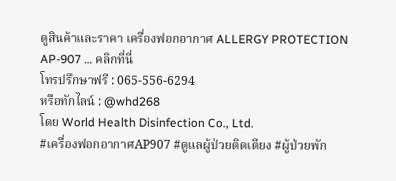ดูสินค้าและราคา เครื่องฟอกอากาศ ALLERGY PROTECTION AP-907 … คลิกที่นี่
โทรปรึกษาฟรี : 065-556-6294
หรือทักไลน์ : @whd268
โดย World Health Disinfection Co., Ltd.
#เครื่องฟอกอากาศAP907 #ดูแลผู้ป่วยติดเตียง #ผู้ป่วยพัก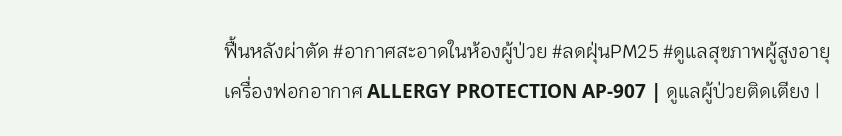ฟื้นหลังผ่าตัด #อากาศสะอาดในห้องผู้ป่วย #ลดฝุ่นPM25 #ดูแลสุขภาพผู้สูงอายุ
เครื่องฟอกอากาศ ALLERGY PROTECTION AP-907 | ดูแลผู้ป่วยติดเตียง |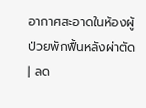อากาศสะอาดในห้องผู้ป่วยพักฟื้นหลังผ่าตัด | ลด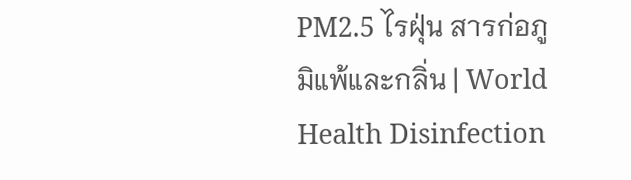PM2.5 ไรฝุ่น สารก่อภูมิแพ้และกลิ่น | World Health Disinfection